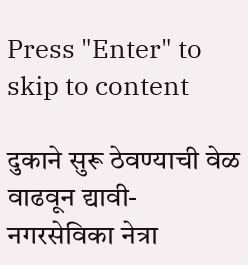Press "Enter" to skip to content

दुकाने सुरू ठेवण्याची वेळ वाढवून द्यावी- नगरसेविका नेत्रा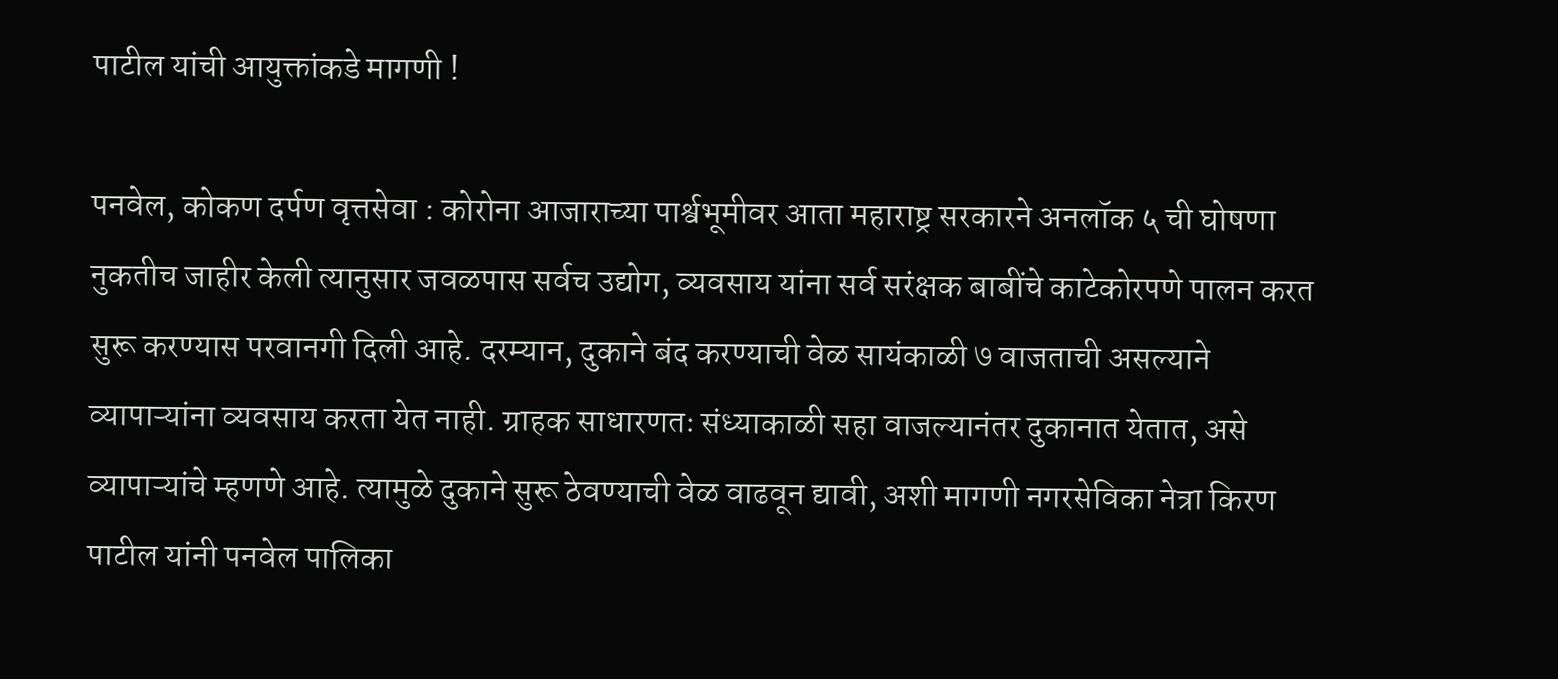पाटील यांची आयुक्तांकडे मागणी !

पनवेल, कोकण दर्पण वृत्तसेवा : कोरोना आजाराच्या पार्श्वभूमीवर आता महाराष्ट्र सरकारने अनलॉक ५ ची घोषणा नुकतीच जाहीर केली त्यानुसार जवळपास सर्वच उद्योग, व्यवसाय यांना सर्व सरंक्षक बाबींचे काटेकोरपणे पालन करत सुरू करण्यास परवानगी दिली आहे. दरम्यान, दुकाने बंद करण्याची वेळ सायंकाळी ७ वाजताची असल्याने व्यापाऱ्यांना व्यवसाय करता येत नाही. ग्राहक साधारणतः संध्याकाळी सहा वाजल्यानंतर दुकानात येतात, असे व्यापाऱ्यांचे म्हणणे आहे. त्यामुळे दुकाने सुरू ठेवण्याची वेळ वाढवून द्यावी, अशी मागणी नगरसेविका नेत्रा किरण पाटील यांनी पनवेल पालिका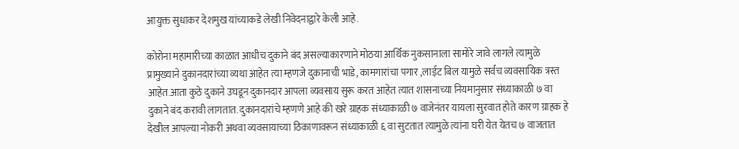आयुक्त सुधाकर देशमुख यांच्याकडे लेखी निवेदनाद्वारे केली आहे.

कोरोना महामारीच्या काळात आधीच दुकाने बंद असल्याकारणाने मोठया आर्थिक नुकसानाला सामोरे जावे लागले त्यामुळे प्रामुख्याने दुकानदारांच्या व्यथा आहेत त्या म्हणजे दुकानाची भाडे, कामगारांचा पगार ,लाईट बिल यामुळे सर्वच व्यवसायिक त्रस्त आहेत.आता कुठे दुकाने उघडून दुकानदार आपला व्यवसाय सुरू करत आहेत त्यात शासनाच्या नियमानुसार संध्याकाळी ७ वा दुकाने बंद करावी लागतात. दुकानदारांचे म्हणणे आहे की खरे ग्राहक संध्याकाळी ७ वाजेनंतर यायला सुरवात होते कारण ग्राहक हे देखील आपल्या नोकरी अथवा व्यवसायाच्या ठिकाणावरून संध्याकाळी ६ वा सुटतात त्यामुळे त्यांना घरी येत येतच ७ वाजतात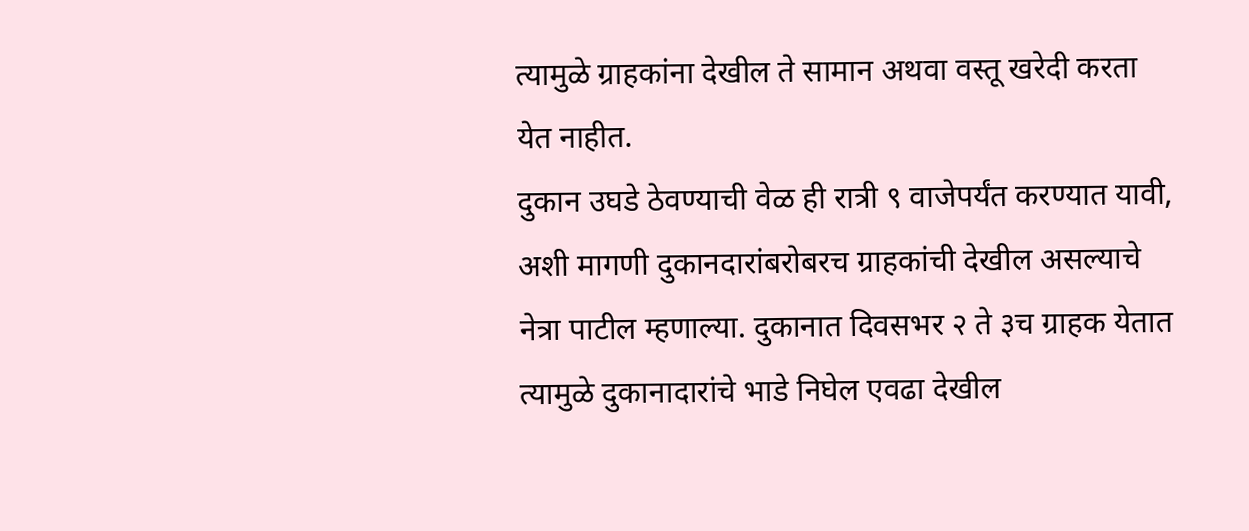त्यामुळे ग्राहकांना देखील ते सामान अथवा वस्तू खरेदी करता येत नाहीत.
दुकान उघडे ठेवण्याची वेळ ही रात्री ९ वाजेपर्यंत करण्यात यावी, अशी मागणी दुकानदारांबरोबरच ग्राहकांची देखील असल्याचे नेत्रा पाटील म्हणाल्या. दुकानात दिवसभर २ ते ३च ग्राहक येतात त्यामुळे दुकानादारांचे भाडे निघेल एवढा देखील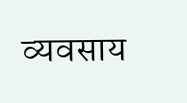व्यवसाय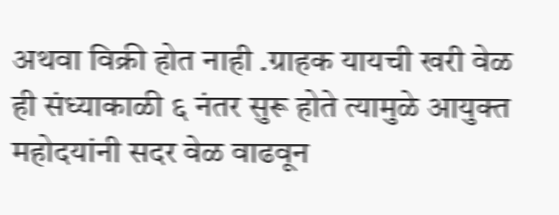अथवा विक्री होत नाही .ग्राहक यायची खरी वेळ ही संध्याकाळी ६ नंतर सुरू होते त्यामुळे आयुक्त महोदयांनी सदर वेळ वाढवून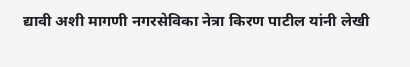द्यावी अशी मागणी नगरसेविका नेत्रा किरण पाटील यांनी लेखी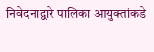निवेदनाद्वारे पालिका आयुक्तांकडे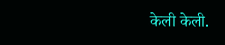केली केली.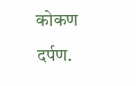कोकण दर्पण.